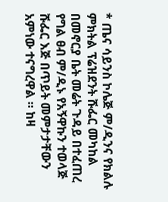* ጤና ሳይንስ ኮሌጅ ም/ዲንና የክልሉ ምክትል ፕሬዝደንት ሹፌር መካከል በመኖርያ ቤት መሬት ጉዳይ በተፈጠረ የግል ፀብ ም/ዲኑ የአኝዋኩን ተወላጅ ሹፌር እጅ በጥይት መምታታቸውን አምነው ተናግረዋል ። ከዛ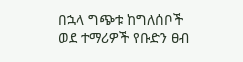በኋላ ግጭቱ ከግለሰቦች ወደ ተማሪዎች የቡድን ፀብ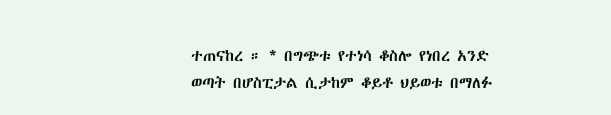ተጠናከረ ። * በግጭቱ የተነሳ ቆስሎ የነበረ አንድ ወጣት በሆስፒታል ሲታከም ቆይቶ ህይወቱ በማለፉ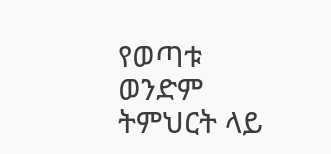የወጣቱ ወንድም ትምህርት ላይ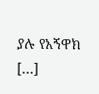ያሉ የአኝዋክ […]